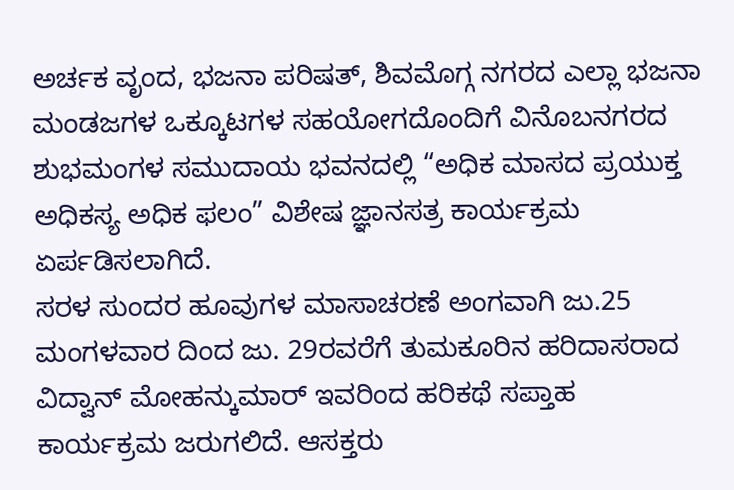ಅರ್ಚಕ ವೃಂದ, ಭಜನಾ ಪರಿಷತ್, ಶಿವಮೊಗ್ಗ ನಗರದ ಎಲ್ಲಾ ಭಜನಾ ಮಂಡಜಗಳ ಒಕ್ಕೂಟಗಳ ಸಹಯೋಗದೊಂದಿಗೆ ವಿನೊಬನಗರದ ಶುಭಮಂಗಳ ಸಮುದಾಯ ಭವನದಲ್ಲಿ “ಅಧಿಕ ಮಾಸದ ಪ್ರಯುಕ್ತ ಅಧಿಕಸ್ಯ ಅಧಿಕ ಫಲಂ” ವಿಶೇಷ ಜ್ಞಾನಸತ್ರ ಕಾರ್ಯಕ್ರಮ ಏರ್ಪಡಿಸಲಾಗಿದೆ.
ಸರಳ ಸುಂದರ ಹೂವುಗಳ ಮಾಸಾಚರಣೆ ಅಂಗವಾಗಿ ಜು.25 ಮಂಗಳವಾರ ದಿಂದ ಜು. 29ರವರೆಗೆ ತುಮಕೂರಿನ ಹರಿದಾಸರಾದ ವಿದ್ವಾನ್ ಮೋಹನ್ಕುಮಾರ್ ಇವರಿಂದ ಹರಿಕಥೆ ಸಪ್ತಾಹ ಕಾರ್ಯಕ್ರಮ ಜರುಗಲಿದೆ. ಆಸಕ್ತರು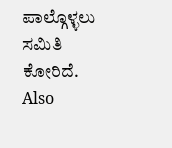ಪಾಲ್ಗೊಳ್ಳಲು ಸಮಿತಿ ಕೋರಿದೆ.
Also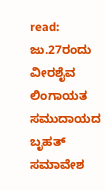read: ಜು.27ರಂದು ವೀರಶೈವ ಲಿಂಗಾಯತ ಸಮುದಾಯದ ಬೃಹತ್ ಸಮಾವೇಶ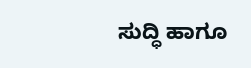ಸುದ್ಧಿ ಹಾಗೂ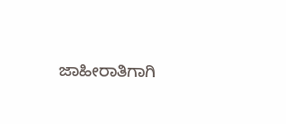ಜಾಹೀರಾತಿಗಾಗಿ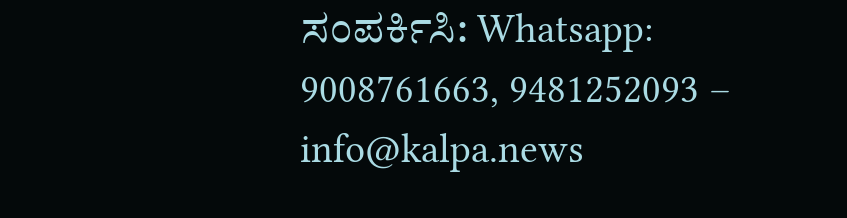ಸಂಪರ್ಕಿಸಿ: Whatsapp: 9008761663, 9481252093 – info@kalpa.news